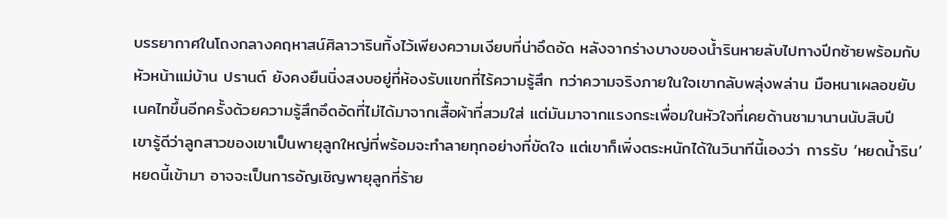บรรยากาศในโถงกลางคฤหาสน์ศิลาวารินทิ้งไว้เพียงความเงียบที่น่าอึดอัด หลังจากร่างบางของน้ำรินหายลับไปทางปีกซ้ายพร้อมกับหัวหน้าแม่บ้าน ปรานต์ ยังคงยืนนิ่งสงบอยู่ที่ห้องรับแขกที่ไร้ความรู้สึก ทว่าความจริงภายในใจเขากลับพลุ่งพล่าน มือหนาเผลอขยับเนคไทขึ้นอีกครั้งด้วยความรู้สึกอึดอัดที่ไม่ได้มาจากเสื้อผ้าที่สวมใส่ แต่มันมาจากแรงกระเพื่อมในหัวใจที่เคยด้านชามานานนับสิบปี
เขารู้ดีว่าลูกสาวของเขาเป็นพายุลูกใหญ่ที่พร้อมจะทำลายทุกอย่างที่ขัดใจ แต่เขาก็เพิ่งตระหนักได้ในวินาทีนี้เองว่า การรับ ‘หยดน้ำริน’ หยดนี้เข้ามา อาจจะเป็นการอัญเชิญพายุลูกที่ร้าย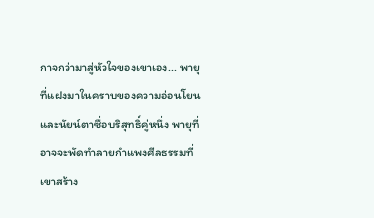กาจกว่ามาสู่หัวใจของเขาเอง... พายุที่แฝงมาในคราบของความอ่อนโยนและนัยน์ตาซื่อบริสุทธิ์คู่หนึ่ง พายุที่อาจจะพัดทำลายกำแพงศีลธรรมที่เขาสร้าง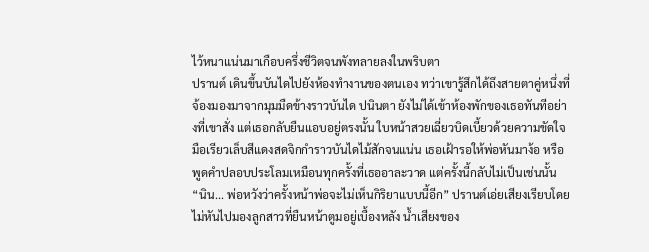ไว้หนาแน่นมาเกือบครึ่งชีวิตจนพังทลายลงในพริบตา
ปรานต์ เดินขึ้นบันไดไปยังห้องทำงานของตนเอง ทว่าเขารู้สึกได้ถึงสายตาคู่หนึ่งที่จ้องมองมาจากมุมมืดข้างราวบันได ปนินตา ยังไม่ได้เข้าห้องพักของเธอทันทีอย่างที่เขาสั่ง แต่เธอกลับยืนแอบอยู่ตรงนั้น ใบหน้าสวยเฉี่ยวบิดเบี้ยวด้วยความขัดใจ มือเรียวเล็บสีแดงสดจิกกำราวบันไดไม้สักจนแน่น เธอเฝ้ารอให้พ่อหันมาง้อ หรือพูดคำปลอบประโลมเหมือนทุกครั้งที่เธออาละวาด แต่ครั้งนี้กลับไม่เป็นเช่นนั้น
“นิน... พ่อหวังว่าครั้งหน้าพ่อจะไม่เห็นกิริยาแบบนี้อีก” ปรานต์เอ่ยเสียงเรียบโดยไม่หันไปมองลูกสาวที่ยืนหน้าตูมอยู่เบื้องหลัง น้ำเสียงของ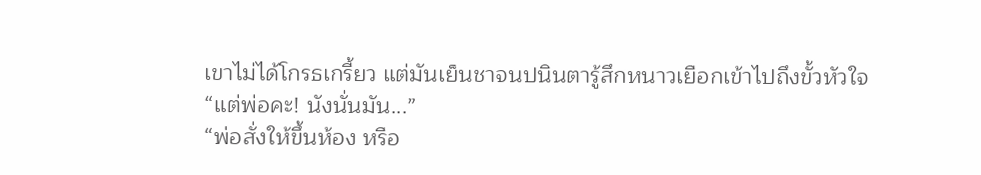เขาไม่ได้โกรธเกรี้ยว แต่มันเย็นชาจนปนินตารู้สึกหนาวเยือกเข้าไปถึงขั้วหัวใจ
“แต่พ่อคะ! นังนั่นมัน...”
“พ่อสั่งให้ขึ้นห้อง หรือ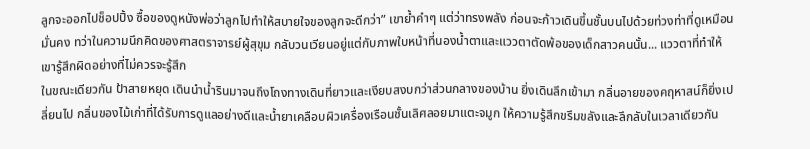ลูกจะออกไปช็อปปิ้ง ซื้อของดูหนังพ่อว่าลูกไปทำให้สบายใจของลูกจะดีกว่า” เขาย้ำคำๆ แต่ว่าทรงพลัง ก่อนจะก้าวเดินขึ้นชั้นบนไปด้วยท่วงท่าที่ดูเหมือนมั่นคง ทว่าในความนึกคิดของศาสตราจารย์ผู้สุขุม กลับวนเวียนอยู่แต่กับภาพใบหน้าที่นองน้ำตาและแววตาตัดพ้อของเด็กสาวคนนั้น... แววตาที่ทำให้เขารู้สึกผิดอย่างที่ไม่ควรจะรู้สึก
ในขณะเดียวกัน ป้าสายหยุด เดินนำน้ำรินมาจนถึงโถงทางเดินที่ยาวและเงียบสงบกว่าส่วนกลางของบ้าน ยิ่งเดินลึกเข้ามา กลิ่นอายของคฤหาสน์ก็ยิ่งเปลี่ยนไป กลิ่นของไม้เก่าที่ได้รับการดูแลอย่างดีและน้ำยาเคลือบผิวเครื่องเรือนชั้นเลิศลอยมาแตะจมูก ให้ความรู้สึกขรึมขลังและลึกลับในเวลาเดียวกัน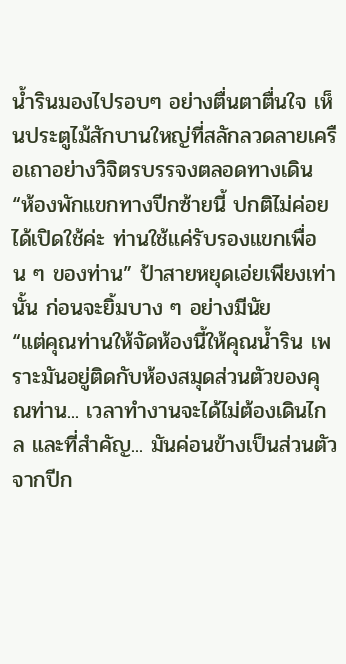น้ำรินมองไปรอบๆ อย่างตื่นตาตื่นใจ เห็นประตูไม้สักบานใหญ่ที่สลักลวดลายเครือเถาอย่างวิจิตรบรรจงตลอดทางเดิน
“ห้องพักแขกทางปีกซ้ายนี้ ปกติไม่ค่อยได้เปิดใช้ค่ะ ท่านใช้แค่รับรองแขกเพื่อน ๆ ของท่าน” ป้าสายหยุดเอ่ยเพียงเท่านั้น ก่อนจะยิ้มบาง ๆ อย่างมีนัย
“แต่คุณท่านให้จัดห้องนี้ให้คุณน้ำริน เพราะมันอยู่ติดกับห้องสมุดส่วนตัวของคุณท่าน... เวลาทำงานจะได้ไม่ต้องเดินไกล และที่สำคัญ... มันค่อนข้างเป็นส่วนตัวจากปีก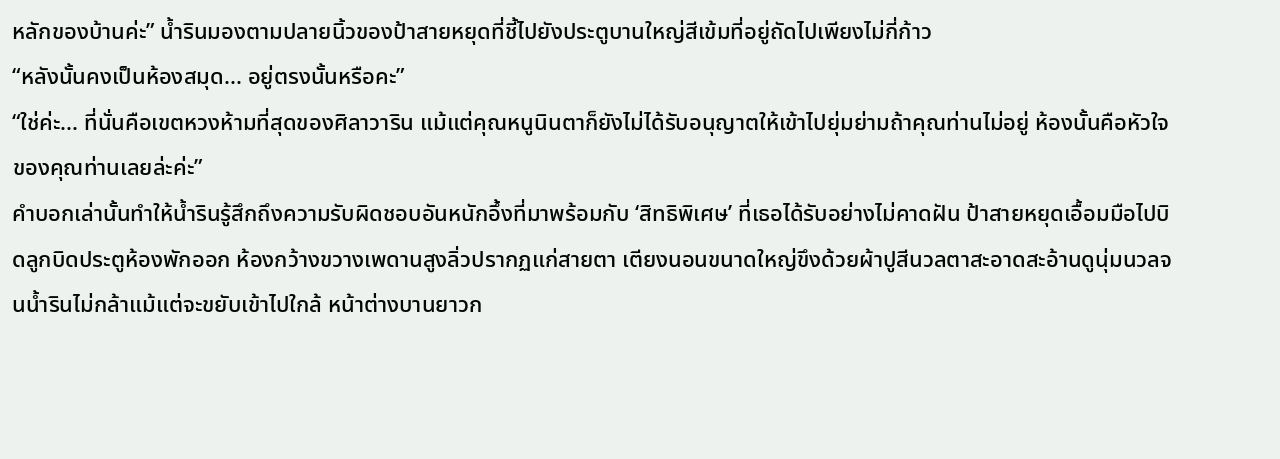หลักของบ้านค่ะ” น้ำรินมองตามปลายนิ้วของป้าสายหยุดที่ชี้ไปยังประตูบานใหญ่สีเข้มที่อยู่ถัดไปเพียงไม่กี่ก้าว
“หลังนั้นคงเป็นห้องสมุด... อยู่ตรงนั้นหรือคะ”
“ใช่ค่ะ... ที่นั่นคือเขตหวงห้ามที่สุดของศิลาวาริน แม้แต่คุณหนูนินตาก็ยังไม่ได้รับอนุญาตให้เข้าไปยุ่มย่ามถ้าคุณท่านไม่อยู่ ห้องนั้นคือหัวใจของคุณท่านเลยล่ะค่ะ”
คำบอกเล่านั้นทำให้น้ำรินรู้สึกถึงความรับผิดชอบอันหนักอึ้งที่มาพร้อมกับ ‘สิทธิพิเศษ’ ที่เธอได้รับอย่างไม่คาดฝัน ป้าสายหยุดเอื้อมมือไปบิดลูกบิดประตูห้องพักออก ห้องกว้างขวางเพดานสูงลิ่วปรากฏแก่สายตา เตียงนอนขนาดใหญ่ขึงด้วยผ้าปูสีนวลตาสะอาดสะอ้านดูนุ่มนวลจนน้ำรินไม่กล้าแม้แต่จะขยับเข้าไปใกล้ หน้าต่างบานยาวก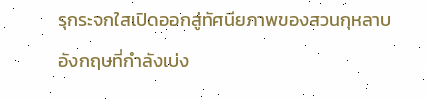รุกระจกใสเปิดออกสู่ทัศนียภาพของสวนกุหลาบอังกฤษที่กำลังเบ่ง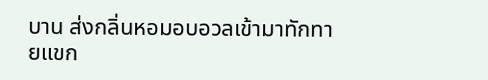บาน ส่งกลิ่นหอมอบอวลเข้ามาทักทายแขก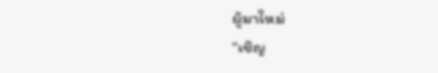ผู้มาใหม่
“เชิญ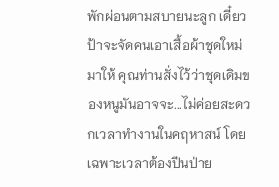พักผ่อนตามสบายนะลูก เดี๋ยวป้าจะจัดคนเอาเสื้อผ้าชุดใหม่มาให้ คุณท่านสั่งไว้ว่าชุดเดิมของหนูมันอาจจะ...ไม่ค่อยสะดวกเวลาทำงานในคฤหาสน์ โดยเฉพาะเวลาต้องปีนป่าย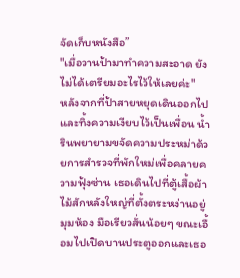จัดเก็บหนังสือ”
"เมื่อวานป้ามาทำความสะอาด ยังไม่ได้เตรียมอะไรไว้ให้เลยค่ะ"
หลังจากที่ป้าสายหยุดเดินออกไปและทิ้งความเงียบไว้เป็นเพื่อน น้ำรินพยายามขจัดความประหม่าด้วยการสำรวจที่พักใหม่เพื่อคลายความฟุ้งซ่าน เธอเดินไปที่ตู้เสื้อผ้าไม้สักหลังใหญ่ที่ตั้งตระหง่านอยู่มุมห้อง มือเรียวสั่นน้อยๆ ขณะเอื้อมไปเปิดบานประตูออกและเธอ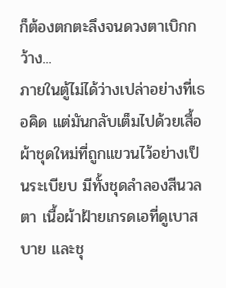ก็ต้องตกตะลึงจนดวงตาเบิกกว้าง...
ภายในตู้ไม่ได้ว่างเปล่าอย่างที่เธอคิด แต่มันกลับเต็มไปด้วยเสื้อผ้าชุดใหม่ที่ถูกแขวนไว้อย่างเป็นระเบียบ มีทั้งชุดลำลองสีนวลตา เนื้อผ้าฝ้ายเกรดเอที่ดูเบาสบาย และชุ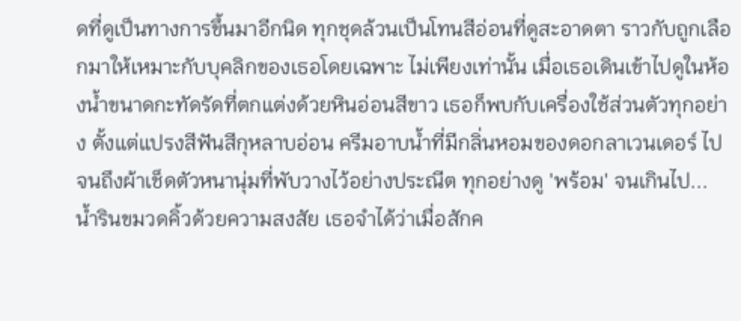ดที่ดูเป็นทางการขึ้นมาอีกนิด ทุกชุดล้วนเป็นโทนสีอ่อนที่ดูสะอาดตา ราวกับถูกเลือกมาให้เหมาะกับบุคลิกของเธอโดยเฉพาะ ไม่เพียงเท่านั้น เมื่อเธอเดินเข้าไปดูในห้องน้ำขนาดกะทัดรัดที่ตกแต่งด้วยหินอ่อนสีขาว เธอก็พบกับเครื่องใช้ส่วนตัวทุกอย่าง ตั้งแต่แปรงสีฟันสีกุหลาบอ่อน ครีมอาบน้ำที่มีกลิ่นหอมของดอกลาเวนเดอร์ ไปจนถึงผ้าเช็ดตัวหนานุ่มที่พับวางไว้อย่างประณีต ทุกอย่างดู 'พร้อม' จนเกินไป...
น้ำรินขมวดคิ้วด้วยความสงสัย เธอจำได้ว่าเมื่อสักค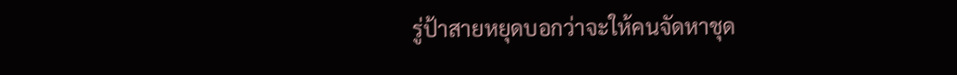รู่ป้าสายหยุดบอกว่าจะให้คนจัดหาชุด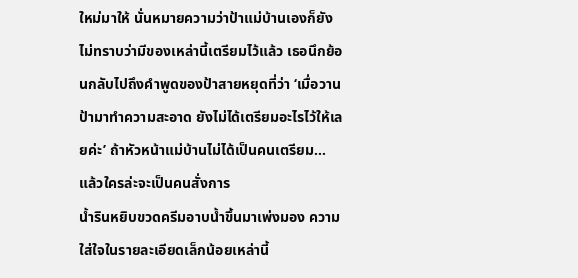ใหม่มาให้ นั่นหมายความว่าป้าแม่บ้านเองก็ยังไม่ทราบว่ามีของเหล่านี้เตรียมไว้แล้ว เธอนึกย้อนกลับไปถึงคำพูดของป้าสายหยุดที่ว่า ‘เมื่อวานป้ามาทำความสะอาด ยังไม่ได้เตรียมอะไรไว้ให้เลยค่ะ’ ถ้าหัวหน้าแม่บ้านไม่ได้เป็นคนเตรียม... แล้วใครล่ะจะเป็นคนสั่งการ
น้ำรินหยิบขวดครีมอาบน้ำขึ้นมาเพ่งมอง ความใส่ใจในรายละเอียดเล็กน้อยเหล่านี้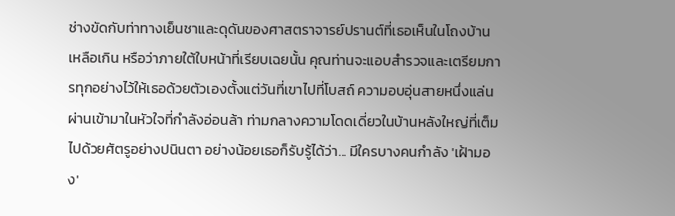ช่างขัดกับท่าทางเย็นชาและดุดันของศาสตราจารย์ปรานต์ที่เธอเห็นในโถงบ้านเหลือเกิน หรือว่าภายใต้ใบหน้าที่เรียบเฉยนั้น คุณท่านจะแอบสำรวจและเตรียมการทุกอย่างไว้ให้เธอด้วยตัวเองตั้งแต่วันที่เขาไปที่โบสถ์ ความอบอุ่นสายหนึ่งแล่นผ่านเข้ามาในหัวใจที่กำลังอ่อนล้า ท่ามกลางความโดดเดี่ยวในบ้านหลังใหญ่ที่เต็มไปด้วยศัตรูอย่างปนินตา อย่างน้อยเธอก็รับรู้ได้ว่า... มีใครบางคนกำลัง 'เฝ้ามอง'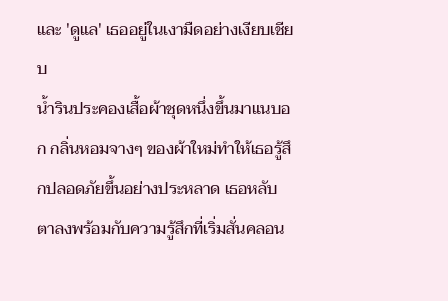และ 'ดูแล' เธออยู่ในเงามืดอย่างเงียบเชียบ
น้ำรินประคองเสื้อผ้าชุดหนึ่งขึ้นมาแนบอก กลิ่นหอมจางๆ ของผ้าใหม่ทำให้เธอรู้สึกปลอดภัยขึ้นอย่างประหลาด เธอหลับตาลงพร้อมกับความรู้สึกที่เริ่มสั่นคลอน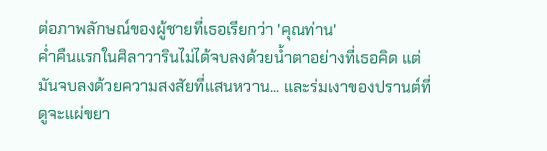ต่อภาพลักษณ์ของผู้ชายที่เธอเรียกว่า 'คุณท่าน'
ค่ำคืนแรกในศิลาวารินไม่ได้จบลงด้วยน้ำตาอย่างที่เธอคิด แต่มันจบลงด้วยความสงสัยที่แสนหวาน... และร่มเงาของปรานต์ที่ดูจะแผ่ขยา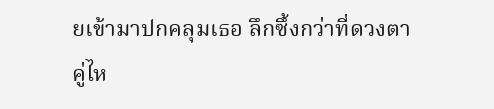ยเข้ามาปกคลุมเธอ ลึกซึ้งกว่าที่ดวงตาคู่ไห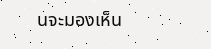นจะมองเห็น